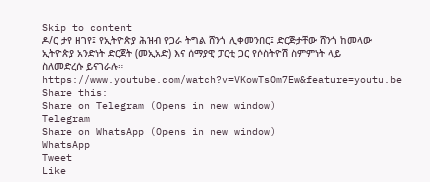Skip to content
ዶ/ር ታየ ዘገየ፤ የኢትዮጵያ ሕዝብ የጋራ ትግል ሸንጎ ሊቀመንበር፤ ድርጅታቸው ሸንጎ ከመላው ኢትዮጵያ አንድነት ድርጀት (መኢአድ) እና ሰማያዊ ፓርቲ ጋር የሶስትዮሽ ስምምነት ላይ ስለመድረሱ ይናገራሉ።
https://www.youtube.com/watch?v=VKowTsOm7Ew&feature=youtu.be
Share this:
Share on Telegram (Opens in new window)
Telegram
Share on WhatsApp (Opens in new window)
WhatsApp
Tweet
Like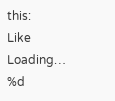this:
Like
Loading…
%d